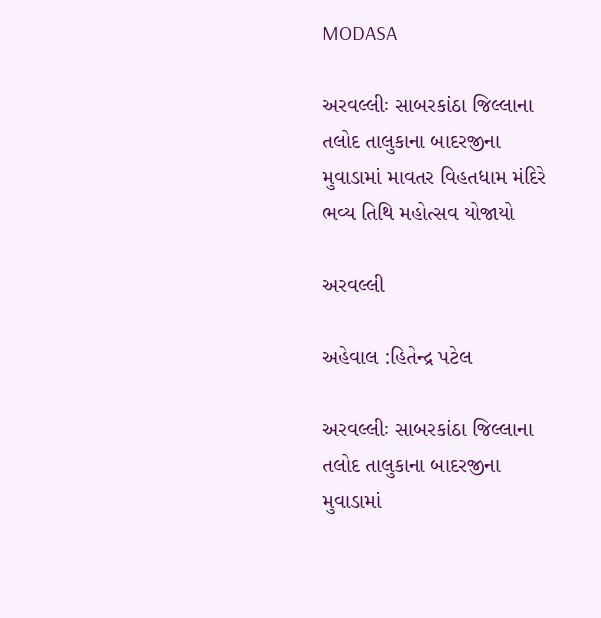MODASA

અરવલ્લીઃ સાબરકાંઠા જિલ્લાના તલોદ તાલુકાના બાદરજીના મુવાડામાં માવતર વિહતધામ મંદિરે ભવ્ય તિથિ મહોત્સવ યોજાયો

અરવલ્લી

અહેવાલ :હિતેન્દ્ર પટેલ

અરવલ્લીઃ સાબરકાંઠા જિલ્લાના તલોદ તાલુકાના બાદરજીના મુવાડામાં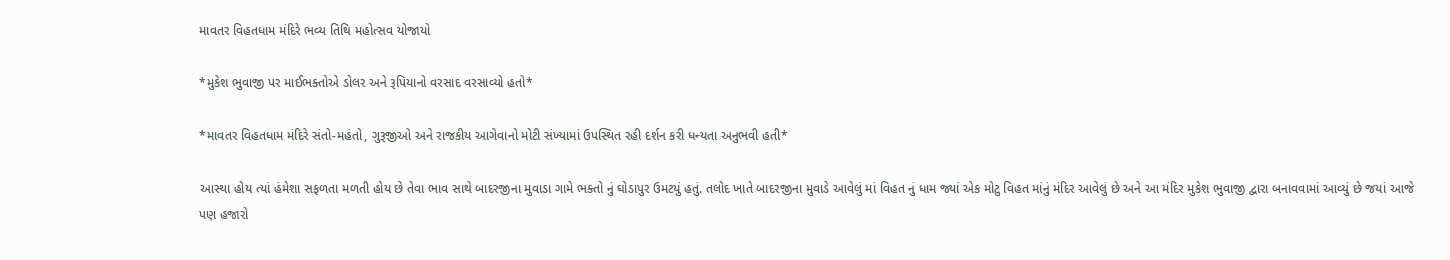માવતર વિહતધામ મંદિરે ભવ્ય તિથિ મહોત્સવ યોજાયો

*મુકેશ ભુવાજી પર માઈભક્તોએ ડોલર અને રૂપિયાનો વરસાદ વરસાવ્યો હતો*

*માવતર વિહતધામ મંદિરે સંતો-મહંતો, ગુરૂજીઓ અને રાજકીય આગેવાનો મોટી સંખ્યામાં ઉપસ્થિત રહી દર્શન કરી ધન્યતા અનુભવી હતી*

આસ્થા હોય ત્યાં હંમેશા સફળતા મળતી હોય છે તેવા ભાવ સાથે બાદરજીના મુવાડા ગામે ભક્તો નું ઘોડાપુર ઉમટયું હતું. તલોદ ખાતે બાદરજીના મુવાડે આવેલું માં વિહત નું ધામ જ્યાં એક મોટુ વિહત માંનું મંદિર આવેલું છે અને આ મંદિર મુકેશ ભુવાજી દ્વારા બનાવવામાં આવ્યું છે જયાં આજે પણ હજારો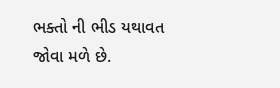ભક્તો ની ભીડ યથાવત જોવા મળે છે.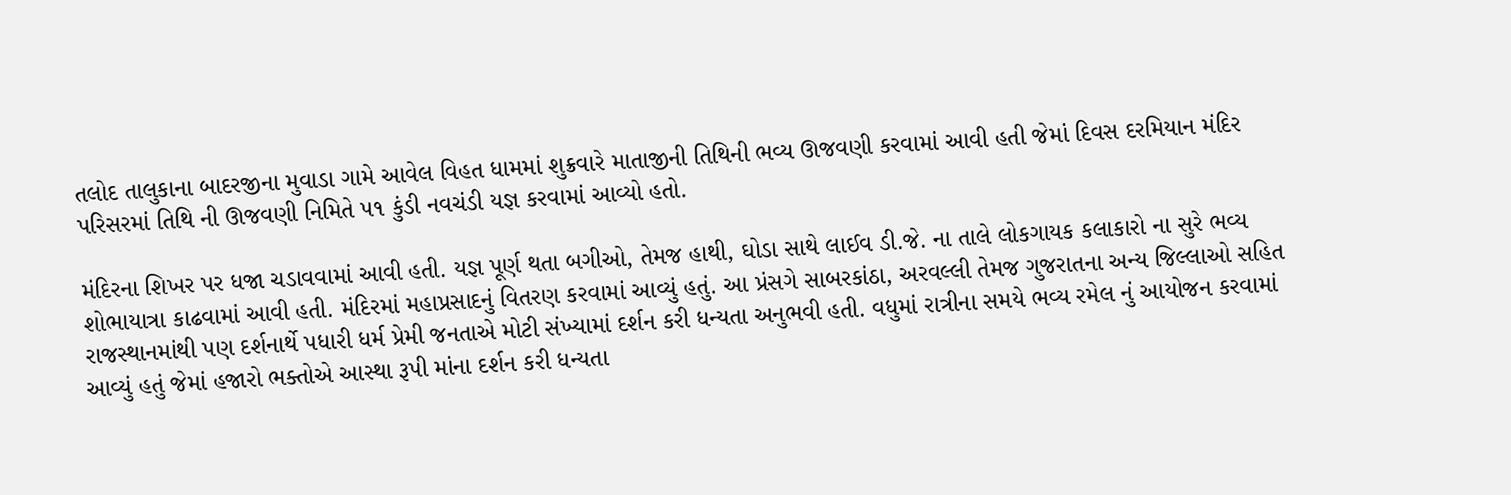તલોદ તાલુકાના બાદરજીના મુવાડા ગામે આવેલ વિહત ધામમાં શુક્રવારે માતાજીની તિથિની ભવ્ય ઊજવણી કરવામાં આવી હતી જેમાં દિવસ દરમિયાન મંદિર પરિસરમાં તિથિ ની ઊજવણી નિમિતે ૫૧ કુંડી નવચંડી યજ્ઞ કરવામાં આવ્યો હતો.

મંદિરના શિખર પર ધજા ચડાવવામાં આવી હતી. યજ્ઞ પૂર્ણ થતા બગીઓ, તેમજ હાથી, ઘોડા સાથે લાઈવ ડી.જે. ના તાલે લોકગાયક કલાકારો ના સુરે ભવ્ય શોભાયાત્રા કાઢવામાં આવી હતી. મંદિરમાં મહાપ્રસાદનું વિતરણ કરવામાં આવ્યું હતું. આ પ્રંસગે સાબરકાંઠા, અરવલ્લી તેમજ ગુજરાતના અન્ય જિલ્લાઓ સહિત રાજસ્થાનમાંથી પણ દર્શનાર્થે પધારી ધર્મ પ્રેમી જનતાએ મોટી સંખ્યામાં દર્શન કરી ધન્યતા અનુભવી હતી. વધુમાં રાત્રીના સમયે ભવ્ય રમેલ નું આયોજન કરવામાં આવ્યું હતું જેમાં હજારો ભક્તોએ આસ્થા રૂપી માંના દર્શન કરી ધન્યતા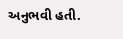અનુભવી હતી.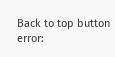Back to top button
error: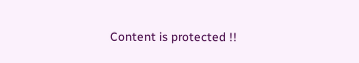Content is protected !!